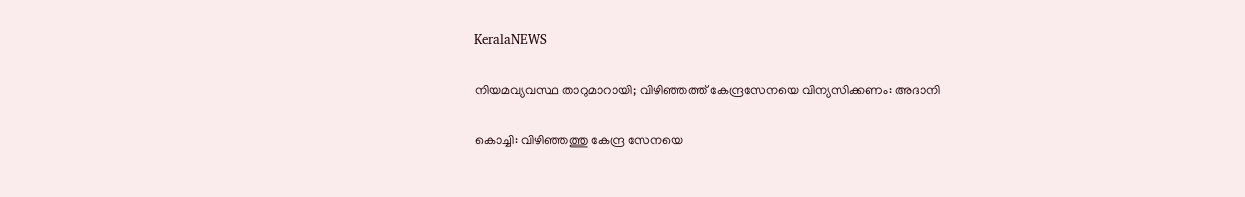KeralaNEWS

നിയമവ്യവസ്ഥ താറുമാറായി; വിഴിഞ്ഞത്ത് കേന്ദ്രസേനയെ വിന്യസിക്കണം: അദാനി

കൊച്ചി: വിഴിഞ്ഞത്തു കേന്ദ്ര സേനയെ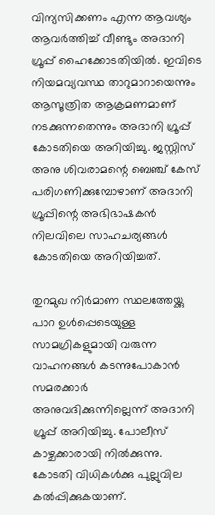വിന്യസിക്കണം എന്ന ആവശ്യം ആവര്‍ത്തിച്ച് വീണ്ടും അദാനി ഗ്രൂപ്പ് ഹൈക്കോടതിയില്‍. ഇവിടെ നിയമവ്യവസ്ഥ താറുമാറായെന്നും ആസൂത്രിത ആക്രമണമാണ് നടക്കുന്നതെന്നും അദാനി ഗ്രൂപ്പ് കോടതിയെ അറിയിച്ചു. ജസ്റ്റിസ് അനു ശിവരാമന്റെ ബെഞ്ച് കേസ് പരിഗണിക്കുമ്പോഴാണ് അദാനി ഗ്രൂപ്പിന്റെ അഭിഭാഷകന്‍ നിലവിലെ സാഹചര്യങ്ങള്‍ കോടതിയെ അറിയിച്ചത്.

തുറമുഖ നിര്‍മാണ സ്ഥലത്തേയ്ക്കു പാറ ഉള്‍പ്പെടെയുള്ള സാമഗ്രികളുമായി വരുന്ന വാഹനങ്ങള്‍ കടന്നുപോകാന്‍ സമരക്കാര്‍ അനുവദിക്കുന്നില്ലെന്ന് അദാനി ഗ്രൂപ്പ് അറിയിച്ചു. പോലീസ് കാഴ്ചക്കാരായി നില്‍ക്കുന്നു. കോടതി വിധികള്‍ക്കു പുല്ലുവില കല്‍പ്പിക്കുകയാണ്.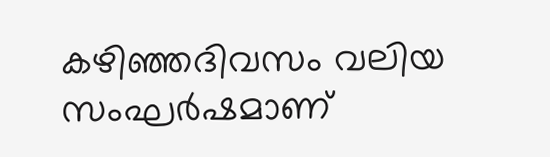കഴിഞ്ഞദിവസം വലിയ സംഘര്‍ഷമാണ്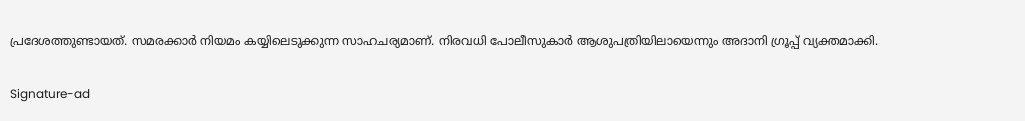പ്രദേശത്തുണ്ടായത്. സമരക്കാര്‍ നിയമം കയ്യിലെടുക്കുന്ന സാഹചര്യമാണ്. നിരവധി പോലീസുകാര്‍ ആശുപത്രിയിലായെന്നും അദാനി ഗ്രൂപ്പ് വ്യക്തമാക്കി.

Signature-ad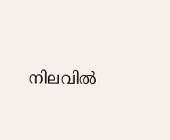നിലവില്‍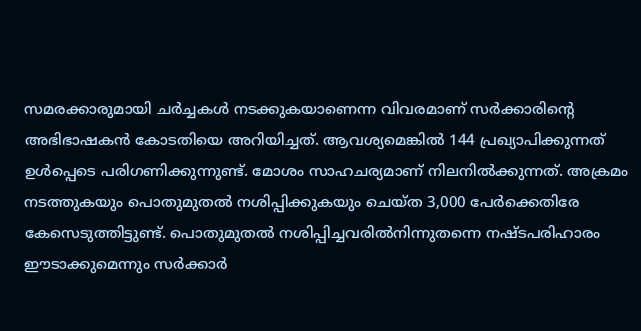സമരക്കാരുമായി ചര്‍ച്ചകള്‍ നടക്കുകയാണെന്ന വിവരമാണ് സര്‍ക്കാരിന്റെ അഭിഭാഷകന്‍ കോടതിയെ അറിയിച്ചത്. ആവശ്യമെങ്കില്‍ 144 പ്രഖ്യാപിക്കുന്നത് ഉള്‍പ്പെടെ പരിഗണിക്കുന്നുണ്ട്. മോശം സാഹചര്യമാണ് നിലനില്‍ക്കുന്നത്. അക്രമം നടത്തുകയും പൊതുമുതല്‍ നശിപ്പിക്കുകയും ചെയ്ത 3,000 പേര്‍ക്കെതിരേ കേസെടുത്തിട്ടുണ്ട്. പൊതുമുതല്‍ നശിപ്പിച്ചവരില്‍നിന്നുതന്നെ നഷ്ടപരിഹാരം ഈടാക്കുമെന്നും സര്‍ക്കാര്‍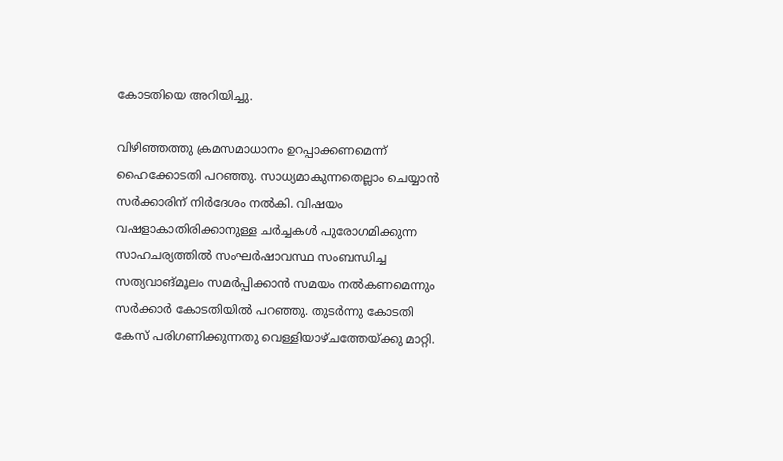കോടതിയെ അറിയിച്ചു.

വിഴിഞ്ഞത്തു ക്രമസമാധാനം ഉറപ്പാക്കണമെന്ന് ഹൈക്കോടതി പറഞ്ഞു. സാധ്യമാകുന്നതെല്ലാം ചെയ്യാന്‍ സര്‍ക്കാരിന് നിര്‍ദേശം നല്‍കി. വിഷയം വഷളാകാതിരിക്കാനുള്ള ചര്‍ച്ചകള്‍ പുരോഗമിക്കുന്ന സാഹചര്യത്തില്‍ സംഘര്‍ഷാവസ്ഥ സംബന്ധിച്ച സത്യവാങ്മൂലം സമര്‍പ്പിക്കാന്‍ സമയം നല്‍കണമെന്നും സര്‍ക്കാര്‍ കോടതിയില്‍ പറഞ്ഞു. തുടര്‍ന്നു കോടതി കേസ് പരിഗണിക്കുന്നതു വെള്ളിയാഴ്ചത്തേയ്ക്കു മാറ്റി.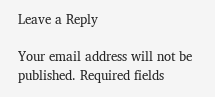Leave a Reply

Your email address will not be published. Required fields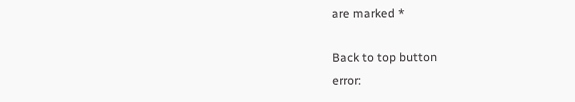are marked *

Back to top button
error: